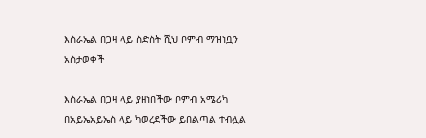እስራኤል በጋዛ ላይ ስድስት ሺህ ቦምብ ማዝነቧን አስታወቀች

እስራኤል በጋዛ ላይ ያዘነበችው ቦምብ አሜሪካ በአይኤአይኤስ ላይ ካወረደችው ይበልጣል ተብሏል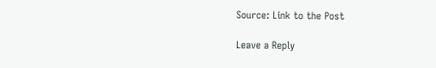Source: Link to the Post

Leave a Reply